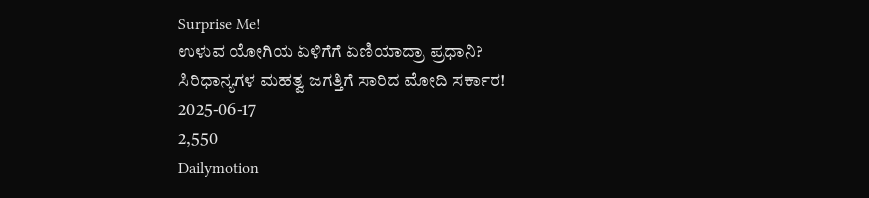Surprise Me!
ಉಳುವ ಯೋಗಿಯ ಏಳಿಗೆಗೆ ಏಣಿಯಾದ್ರಾ ಪ್ರಧಾನಿ? ಸಿರಿಧಾನ್ಯಗಳ ಮಹತ್ವ ಜಗತ್ತಿಗೆ ಸಾರಿದ ಮೋದಿ ಸರ್ಕಾರ!
2025-06-17
2,550
Dailymotion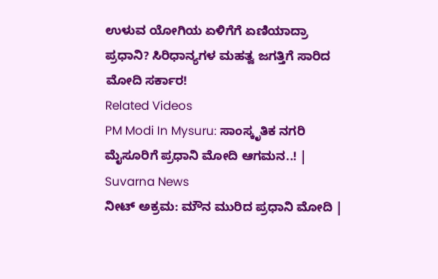ಉಳುವ ಯೋಗಿಯ ಏಳಿಗೆಗೆ ಏಣಿಯಾದ್ರಾ ಪ್ರಧಾನಿ? ಸಿರಿಧಾನ್ಯಗಳ ಮಹತ್ವ ಜಗತ್ತಿಗೆ ಸಾರಿದ ಮೋದಿ ಸರ್ಕಾರ!
Related Videos
PM Modi In Mysuru: ಸಾಂಸ್ಕೃತಿಕ ನಗರಿ ಮೈಸೂರಿಗೆ ಪ್ರಧಾನಿ ಮೋದಿ ಆಗಮನ..! | Suvarna News
ನೀಟ್ ಅಕ್ರಮ: ಮೌನ ಮುರಿದ ಪ್ರಧಾನಿ ಮೋದಿ |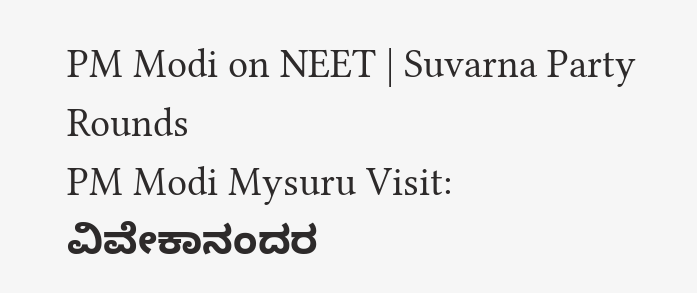PM Modi on NEET | Suvarna Party Rounds
PM Modi Mysuru Visit: ವಿವೇಕಾನಂದರ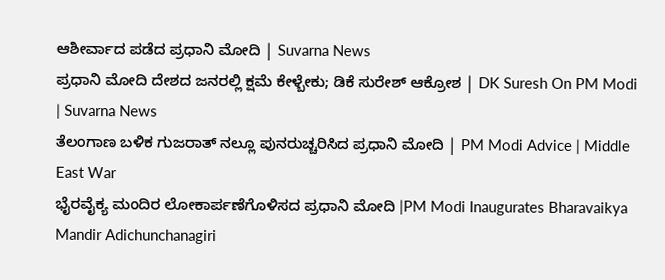ಆಶೀರ್ವಾದ ಪಡೆದ ಪ್ರಧಾನಿ ಮೋದಿ | Suvarna News
ಪ್ರಧಾನಿ ಮೋದಿ ದೇಶದ ಜನರಲ್ಲಿ ಕ್ಷಮೆ ಕೇಳ್ಬೇಕು; ಡಿಕೆ ಸುರೇಶ್ ಆಕ್ರೋಶ | DK Suresh On PM Modi | Suvarna News
ತೆಲಂಗಾಣ ಬಳಿಕ ಗುಜರಾತ್ ನಲ್ಲೂ ಪುನರುಚ್ಚರಿಸಿದ ಪ್ರಧಾನಿ ಮೋದಿ | PM Modi Advice | Middle East War
ಭೈರವೈಕ್ಯ ಮಂದಿರ ಲೋಕಾರ್ಪಣೆಗೊಳಿಸದ ಪ್ರಧಾನಿ ಮೋದಿ |PM Modi Inaugurates Bharavaikya Mandir Adichunchanagiri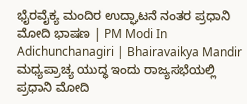ಭೈರವೈಕ್ಯ ಮಂದಿರ ಉದ್ಘಾಟನೆ ನಂತರ ಪ್ರಧಾನಿ ಮೋದಿ ಭಾಷಣ | PM Modi In Adichunchanagiri | Bhairavaikya Mandir
ಮಧ್ಯಪ್ರಾಚ್ಯ ಯುದ್ಧ ಇಂದು ರಾಜ್ಯಸಭೆಯಲ್ಲಿ ಪ್ರಧಾನಿ ಮೋದಿ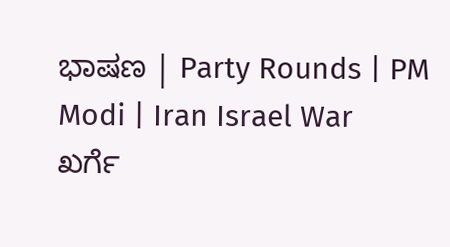ಭಾಷಣ | Party Rounds | PM Modi | Iran Israel War
ಖರ್ಗೆ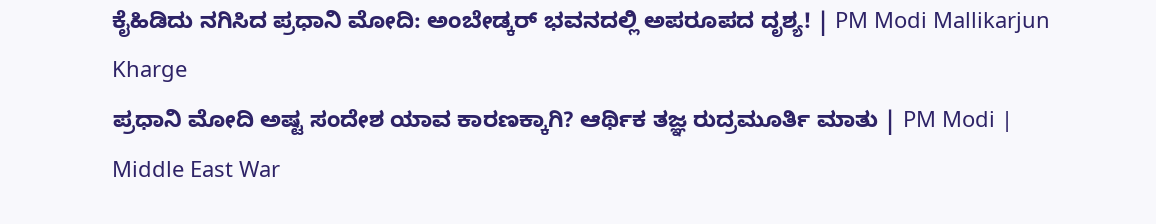ಕೈಹಿಡಿದು ನಗಿಸಿದ ಪ್ರಧಾನಿ ಮೋದಿ: ಅಂಬೇಡ್ಕರ್ ಭವನದಲ್ಲಿ ಅಪರೂಪದ ದೃಶ್ಯ! | PM Modi Mallikarjun Kharge
ಪ್ರಧಾನಿ ಮೋದಿ ಅಷ್ಟ ಸಂದೇಶ ಯಾವ ಕಾರಣಕ್ಕಾಗಿ? ಆರ್ಥಿಕ ತಜ್ಞ ರುದ್ರಮೂರ್ತಿ ಮಾತು | PM Modi | Middle East War